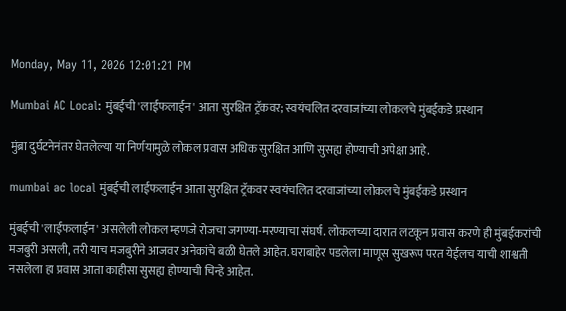Monday, May 11, 2026 12:01:21 PM

Mumbai AC Local: मुंबईची 'लाईफलाईन' आता सुरक्षित ट्रॅकवर; स्वयंचलित दरवाजांच्या लोकलचे मुंबईकडे प्रस्थान

मुंब्रा दुर्घटनेनंतर घेतलेल्या या निर्णयामुळे लोकल प्रवास अधिक सुरक्षित आणि सुसह्य होण्याची अपेक्षा आहे.

mumbai ac local मुंबईची लाईफलाईन आता सुरक्षित ट्रॅकवर स्वयंचलित दरवाजांच्या लोकलचे मुंबईकडे प्रस्थान

मुंबईची 'लाईफलाईन' असलेली लोकल म्हणजे रोजचा जगण्या-मरण्याचा संघर्ष. लोकलच्या दारात लटकून प्रवास करणे ही मुंबईकरांची मजबुरी असली, तरी याच मजबुरीने आजवर अनेकांचे बळी घेतले आहेत. घराबाहेर पडलेला माणूस सुखरूप परत येईलच याची शाश्वती नसलेला हा प्रवास आता काहीसा सुसह्य होण्याची चिन्हे आहेत.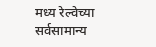मध्य रेल्वेच्या सर्वसामान्य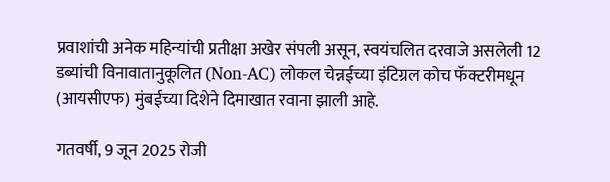प्रवाशांची अनेक महिन्यांची प्रतीक्षा अखेर संपली असून, स्वयंचलित दरवाजे असलेली 12 डब्यांची विनावातानुकूलित (Non-AC) लोकल चेन्नईच्या इंटिग्रल कोच फॅक्टरीमधून (आयसीएफ) मुंबईच्या दिशेने दिमाखात रवाना झाली आहे.

गतवर्षी, 9 जून 2025 रोजी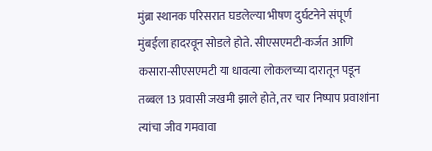मुंब्रा स्थानक परिसरात घडलेल्या भीषण दुर्घटनेने संपूर्ण मुंबईला हादरवून सोडले होते. सीएसएमटी-कर्जत आणि कसारा-सीएसएमटी या धावत्या लोकलच्या दारातून पडून तब्बल 13 प्रवासी जखमी झाले होते, तर चार निष्पाप प्रवाशांना त्यांचा जीव गमवावा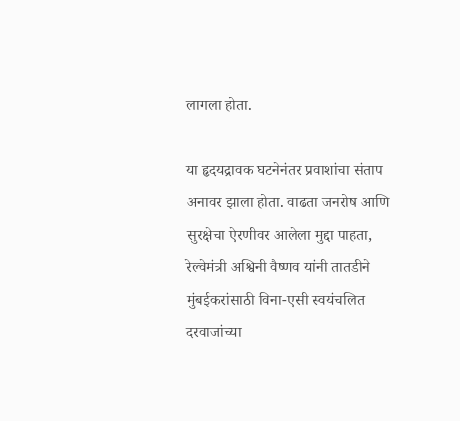लागला होता.

या हृदयद्रावक घटनेनंतर प्रवाशांचा संताप अनावर झाला होता. वाढता जनरोष आणि सुरक्षेचा ऐरणीवर आलेला मुद्दा पाहता, रेल्वेमंत्री अश्विनी वैष्णव यांनी तातडीने मुंबईकरांसाठी विना-एसी स्वयंचलित दरवाजांच्या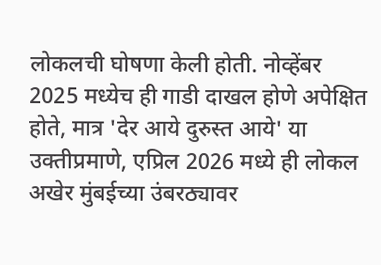लोकलची घोषणा केली होती. नोव्हेंबर 2025 मध्येच ही गाडी दाखल होणे अपेक्षित होते, मात्र 'देर आये दुरुस्त आये' या उक्तीप्रमाणे, एप्रिल 2026 मध्ये ही लोकल अखेर मुंबईच्या उंबरठ्यावर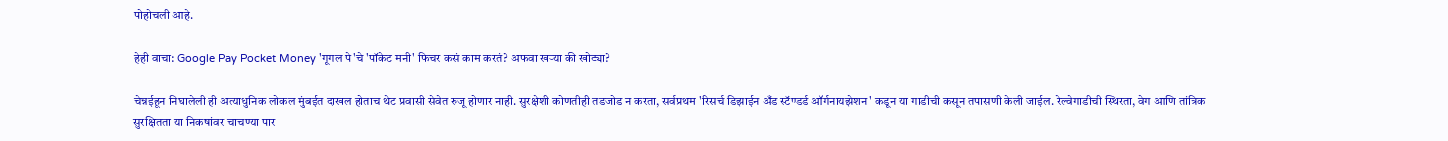पोहोचली आहे.

हेही वाचा: Google Pay Pocket Money 'गूगल पे'चे 'पॉकेट मनी' फिचर कसं काम करतं? अफवा खऱ्या की खोट्या?

चेन्नईहून निघालेली ही अत्याधुनिक लोकल मुंबईत दाखल होताच थेट प्रवासी सेवेत रुजू होणार नाही. सुरक्षेशी कोणतीही तडजोड न करता, सर्वप्रथम 'रिसर्च डिझाईन अँड स्टॅण्डर्ड ऑर्गनायझेशन' कडून या गाडीची कसून तपासणी केली जाईल. रेल्वेगाडीची स्थिरता, वेग आणि तांत्रिक सुरक्षितता या निकषांवर चाचण्या पार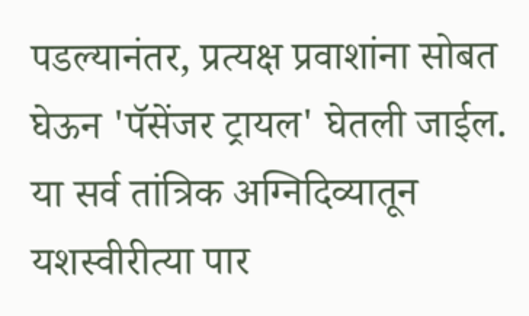पडल्यानंतर, प्रत्यक्ष प्रवाशांना सोबत घेऊन 'पॅसेंजर ट्रायल' घेतली जाईल. या सर्व तांत्रिक अग्निदिव्यातून यशस्वीरीत्या पार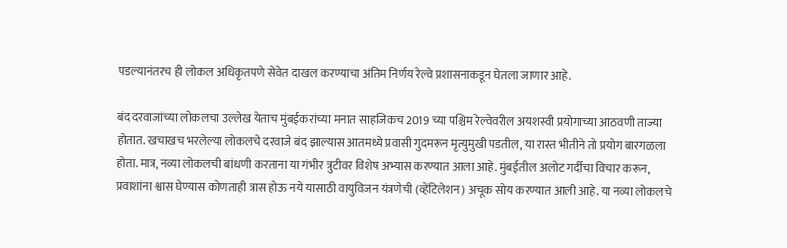पडल्यानंतरच ही लोकल अधिकृतपणे सेवेत दाखल करण्याचा अंतिम निर्णय रेल्वे प्रशासनाकडून घेतला जाणार आहे.

बंद दरवाजांच्या लोकलचा उल्लेख येताच मुंबईकरांच्या मनात साहजिकच 2019 च्या पश्चिम रेल्वेवरील अयशस्वी प्रयोगाच्या आठवणी ताज्या होतात. खचाखच भरलेल्या लोकलचे दरवाजे बंद झाल्यास आतमध्ये प्रवासी गुदमरून मृत्युमुखी पडतील, या रास्त भीतीने तो प्रयोग बारगळला होता. मात्र, नव्या लोकलची बांधणी करताना या गंभीर त्रुटीवर विशेष अभ्यास करण्यात आला आहे. मुंबईतील अलोट गर्दीचा विचार करून, प्रवाशांना श्वास घेण्यास कोणताही त्रास होऊ नये यासाठी वायुविजन यंत्रणेची (व्हेंटिलेशन) अचूक सोय करण्यात आली आहे. या नव्या लोकलचे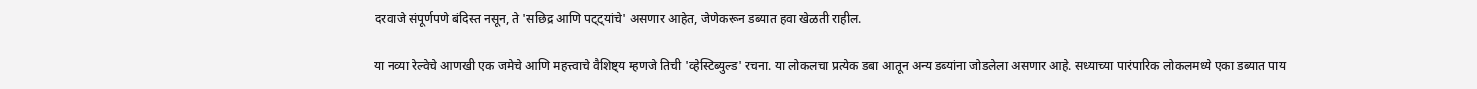दरवाजे संपूर्णपणे बंदिस्त नसून, ते 'सछिद्र आणि पट्ट्यांचे' असणार आहेत, जेणेकरून डब्यात हवा खेळती राहील.

या नव्या रेल्वेचे आणखी एक जमेचे आणि महत्त्वाचे वैशिष्ट्य म्हणजे तिची 'व्हेस्टिब्युल्ड' रचना. या लोकलचा प्रत्येक डबा आतून अन्य डब्यांना जोडलेला असणार आहे. सध्याच्या पारंपारिक लोकलमध्ये एका डब्यात पाय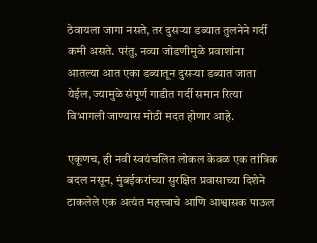ठेवायला जागा नसते, तर दुसऱ्या डब्यात तुलनेने गर्दी कमी असते. परंतु, नव्या जोडणीमुळे प्रवाशांना आतल्या आत एका डब्यातून दुसऱ्या डब्यात जाता येईल, ज्यामुळे संपूर्ण गाडीत गर्दी समान रित्या विभागली जाण्यास मोठी मदत होणार आहे.

एकूणच, ही नवी स्वयंचलित लोकल केवळ एक तांत्रिक बदल नसून, मुंबईकरांच्या सुरक्षित प्रवासाच्या दिशेने टाकलेले एक अत्यंत महत्त्वाचे आणि आश्वासक पाऊल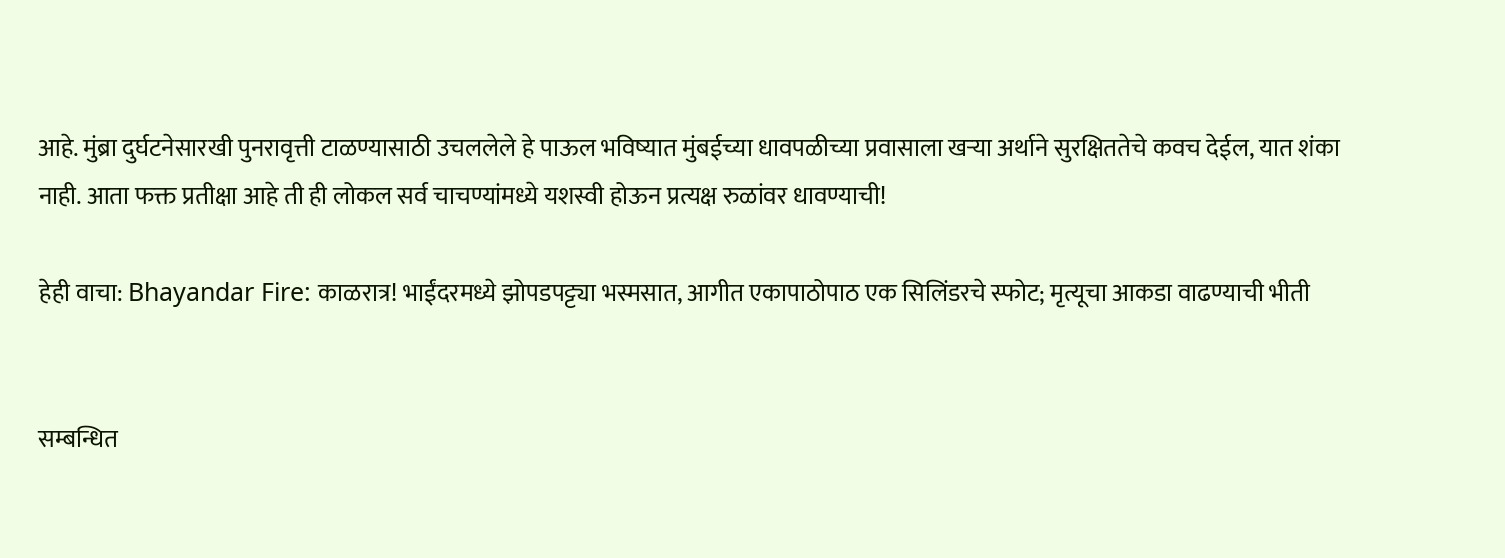आहे. मुंब्रा दुर्घटनेसारखी पुनरावृत्ती टाळण्यासाठी उचललेले हे पाऊल भविष्यात मुंबईच्या धावपळीच्या प्रवासाला खऱ्या अर्थाने सुरक्षिततेचे कवच देईल, यात शंका नाही. आता फक्त प्रतीक्षा आहे ती ही लोकल सर्व चाचण्यांमध्ये यशस्वी होऊन प्रत्यक्ष रुळांवर धावण्याची!

हेही वाचा: Bhayandar Fire: काळरात्र! भाईंदरमध्ये झोपडपट्ट्या भस्मसात, आगीत एकापाठोपाठ एक सिलिंडरचे स्फोट; मृत्यूचा आकडा वाढण्याची भीती


सम्बन्धित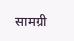सामग्री